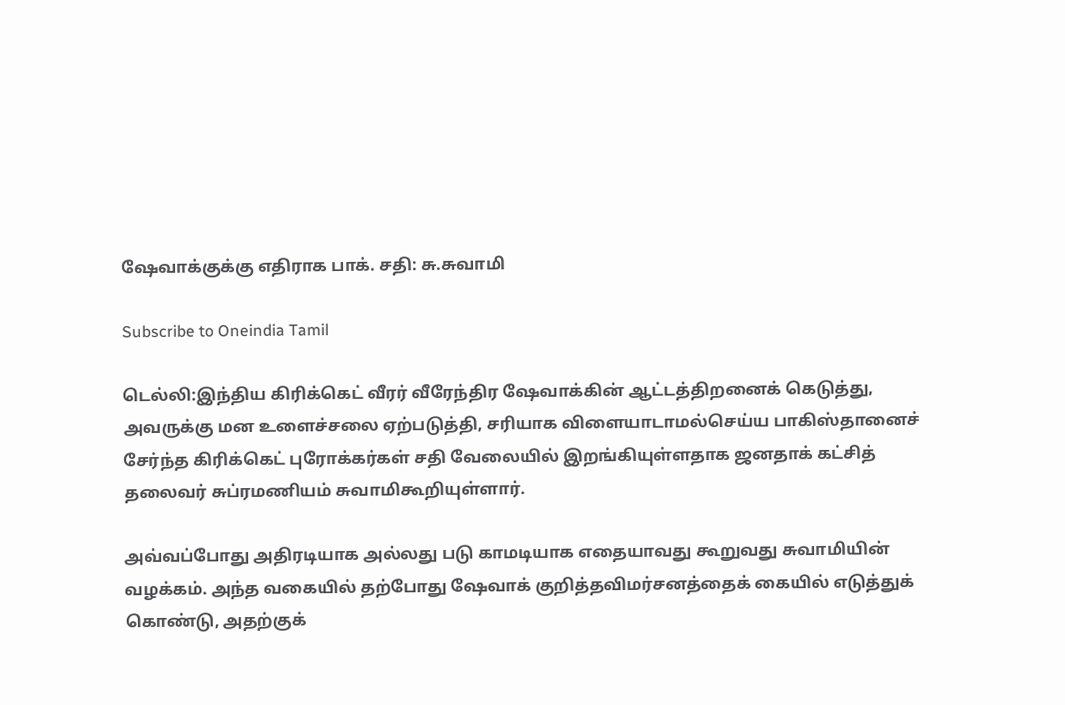ஷேவாக்குக்கு எதிராக பாக். சதி: சு.சுவாமி

Subscribe to Oneindia Tamil

டெல்லி:இந்திய கிரிக்கெட் வீரர் வீரேந்திர ஷேவாக்கின் ஆட்டத்திறனைக் கெடுத்து, அவருக்கு மன உளைச்சலை ஏற்படுத்தி, சரியாக விளையாடாமல்செய்ய பாகிஸ்தானைச் சேர்ந்த கிரிக்கெட் புரோக்கர்கள் சதி வேலையில் இறங்கியுள்ளதாக ஜனதாக் கட்சித் தலைவர் சுப்ரமணியம் சுவாமிகூறியுள்ளார்.

அவ்வப்போது அதிரடியாக அல்லது படு காமடியாக எதையாவது கூறுவது சுவாமியின் வழக்கம். அந்த வகையில் தற்போது ஷேவாக் குறித்தவிமர்சனத்தைக் கையில் எடுத்துக் கொண்டு, அதற்குக்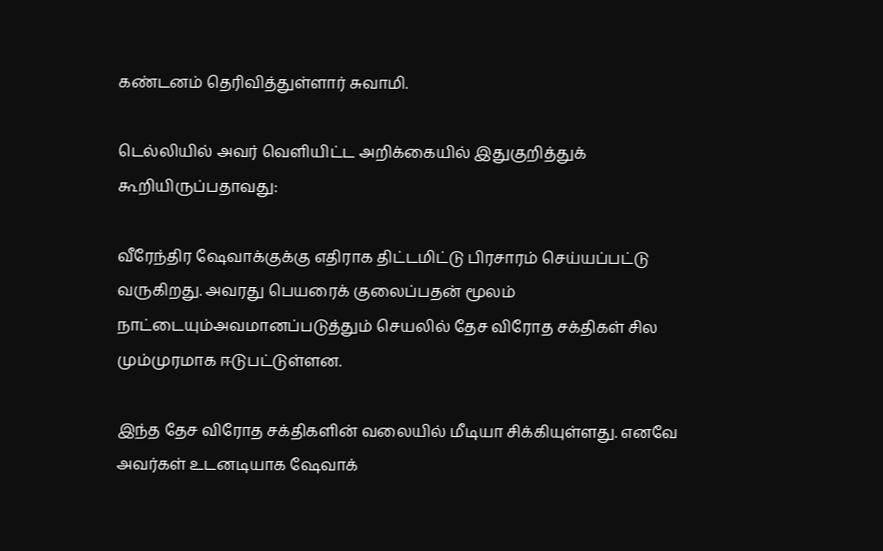கண்டனம் தெரிவித்துள்ளார் சுவாமி.

டெல்லியில் அவர் வெளியிட்ட அறிக்கையில் இதுகுறித்துக் கூறியிருப்பதாவது:

வீரேந்திர ஷேவாக்குக்கு எதிராக திட்டமிட்டு பிரசாரம் செய்யப்பட்டு வருகிறது. அவரது பெயரைக் குலைப்பதன் மூலம் நாட்டையும்அவமானப்படுத்தும் செயலில் தேச விரோத சக்திகள் சில மும்முரமாக ஈடுபட்டுள்ளன.

இந்த தேச விரோத சக்திகளின் வலையில் மீடியா சிக்கியுள்ளது. எனவே அவர்கள் உடனடியாக ஷேவாக்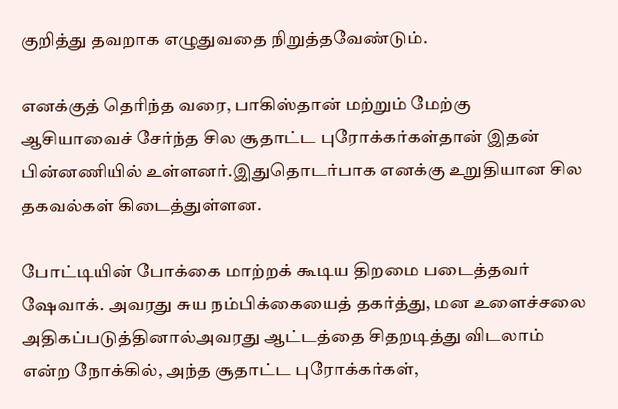குறித்து தவறாக எழுதுவதை நிறுத்தவேண்டும்.

எனக்குத் தெரிந்த வரை, பாகிஸ்தான் மற்றும் மேற்கு ஆசியாவைச் சேர்ந்த சில சூதாட்ட புரோக்கர்கள்தான் இதன் பின்னணியில் உள்ளனர்.இதுதொடர்பாக எனக்கு உறுதியான சில தகவல்கள் கிடைத்துள்ளன.

போட்டியின் போக்கை மாற்றக் கூடிய திறமை படைத்தவர் ஷேவாக். அவரது சுய நம்பிக்கையைத் தகர்த்து, மன உளைச்சலை அதிகப்படுத்தினால்அவரது ஆட்டத்தை சிதறடித்து விடலாம் என்ற நோக்கில், அந்த சூதாட்ட புரோக்கர்கள்,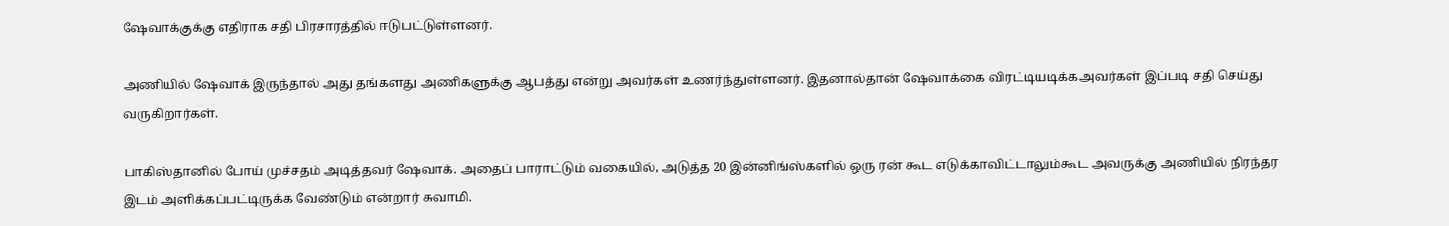ஷேவாக்குக்கு எதிராக சதி பிரசாரத்தில் ஈடுபட்டுள்ளனர்.

அணியில் ஷேவாக் இருந்தால் அது தங்களது அணிகளுக்கு ஆபத்து என்று அவர்கள் உணர்ந்துள்ளனர். இதனால்தான் ஷேவாக்கை விரட்டியடிக்கஅவர்கள் இப்படி சதி செய்து வருகிறார்கள்.

பாகிஸ்தானில் போய் முச்சதம் அடித்தவர் ஷேவாக். அதைப் பாராட்டும் வகையில், அடுத்த 20 இன்னிங்ஸ்களில் ஒரு ரன் கூட எடுக்காவிட்டாலும்கூட அவருக்கு அணியில் நிரந்தர இடம் அளிக்கப்பட்டிருக்க வேண்டும் என்றார் சுவாமி.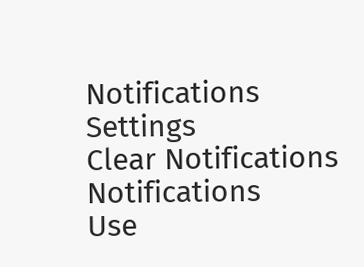Notifications
Settings
Clear Notifications
Notifications
Use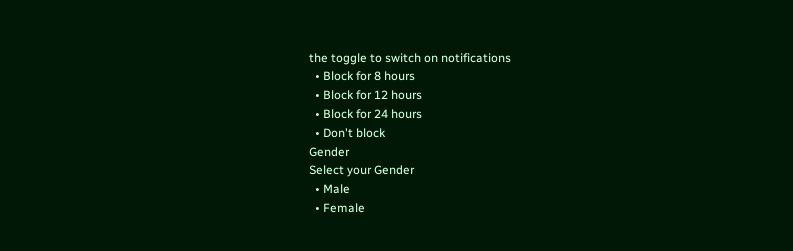the toggle to switch on notifications
  • Block for 8 hours
  • Block for 12 hours
  • Block for 24 hours
  • Don't block
Gender
Select your Gender
  • Male
  • Female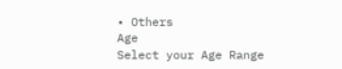• Others
Age
Select your Age Range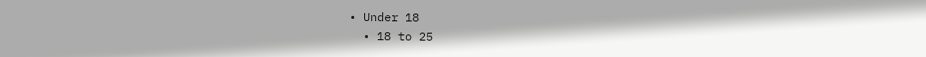• Under 18
  • 18 to 25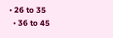• 26 to 35
  • 36 to 45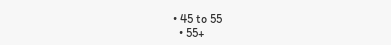• 45 to 55
  • 55+